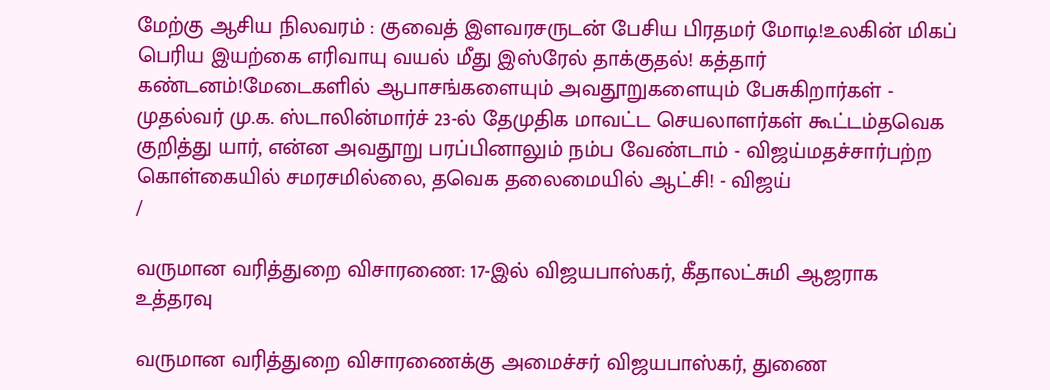மேற்கு ஆசிய நிலவரம் : குவைத் இளவரசருடன் பேசிய பிரதமர் மோடி!உலகின் மிகப் பெரிய இயற்கை எரிவாயு வயல் மீது இஸ்ரேல் தாக்குதல்! கத்தார் கண்டனம்!மேடைகளில் ஆபாசங்களையும் அவதூறுகளையும் பேசுகிறார்கள் - முதல்வர் மு.க. ஸ்டாலின்மார்ச் 23-ல் தேமுதிக மாவட்ட செயலாளர்கள் கூட்டம்தவெக குறித்து யார், என்ன அவதூறு பரப்பினாலும் நம்ப வேண்டாம் - விஜய்மதச்சார்பற்ற கொள்கையில் சமரசமில்லை, தவெக தலைமையில் ஆட்சி! - விஜய்
/

வருமான வரித்துறை விசாரணை: 17-இல் விஜயபாஸ்கர், கீதாலட்சுமி ஆஜராக உத்தரவு

வருமான வரித்துறை விசாரணைக்கு அமைச்சர் விஜயபாஸ்கர், துணை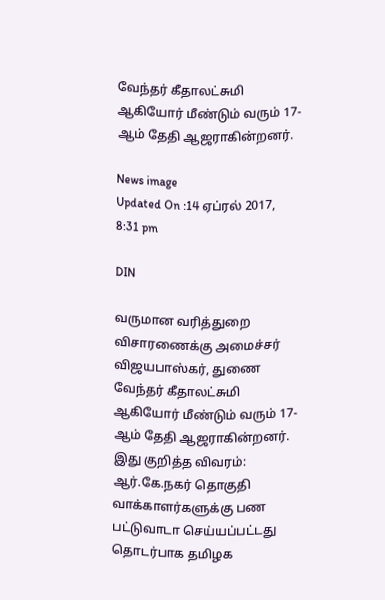வேந்தர் கீதாலட்சுமி ஆகியோர் மீண்டும் வரும் 17-ஆம் தேதி ஆஜராகின்றனர்.

News image
Updated On :14 ஏப்ரல் 2017, 8:31 pm

DIN

வருமான வரித்துறை விசாரணைக்கு அமைச்சர் விஜயபாஸ்கர், துணை வேந்தர் கீதாலட்சுமி ஆகியோர் மீண்டும் வரும் 17-ஆம் தேதி ஆஜராகின்றனர்.
இது குறித்த விவரம்: ஆர்.கே.நகர் தொகுதி வாக்காளர்களுக்கு பண பட்டுவாடா செய்யப்பட்டது தொடர்பாக தமிழக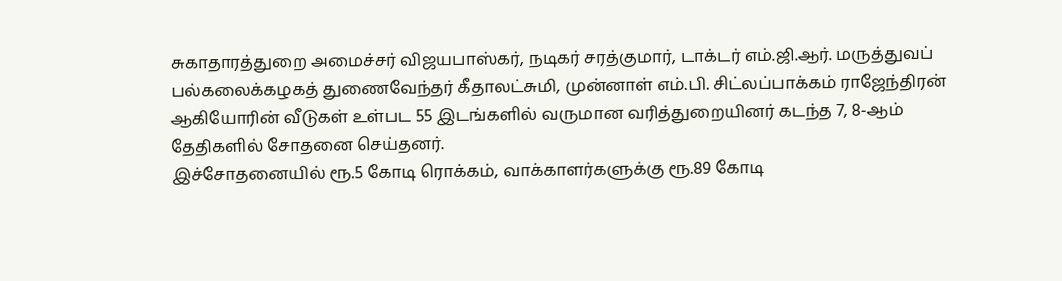சுகாதாரத்துறை அமைச்சர் விஜயபாஸ்கர், நடிகர் சரத்குமார், டாக்டர் எம்.ஜி.ஆர். மருத்துவப் பல்கலைக்கழகத் துணைவேந்தர் கீதாலட்சுமி, முன்னாள் எம்.பி. சிட்லப்பாக்கம் ராஜேந்திரன் ஆகியோரின் வீடுகள் உள்பட 55 இடங்களில் வருமான வரித்துறையினர் கடந்த 7, 8-ஆம் தேதிகளில் சோதனை செய்தனர்.
இச்சோதனையில் ரூ.5 கோடி ரொக்கம், வாக்காளர்களுக்கு ரூ.89 கோடி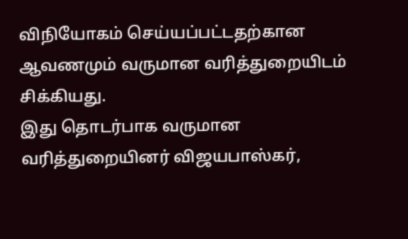விநியோகம் செய்யப்பட்டதற்கான ஆவணமும் வருமான வரித்துறையிடம் சிக்கியது.
இது தொடர்பாக வருமான வரித்துறையினர் விஜயபாஸ்கர்,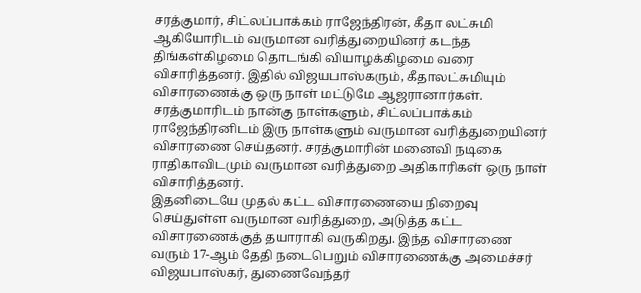சரத்குமார், சிட்லப்பாக்கம் ராஜேந்திரன், கீதா லட்சுமி ஆகியோரிடம் வருமான வரித்துறையினர் கடந்த திங்கள்கிழமை தொடங்கி வியாழக்கிழமை வரை விசாரித்தனர். இதில் விஜயபாஸ்கரும், கீதாலட்சுமியும் விசாரணைக்கு ஒரு நாள் மட்டுமே ஆஜரானார்கள்.
சரத்குமாரிடம் நான்கு நாள்களும், சிட்லப்பாக்கம் ராஜேந்திரனிடம் இரு நாள்களும் வருமான வரித்துறையினர் விசாரணை செய்தனர். சரத்குமாரின் மனைவி நடிகை ராதிகாவிடமும் வருமான வரித்துறை அதிகாரிகள் ஒரு நாள் விசாரித்தனர்.
இதனிடையே முதல் கட்ட விசாரணையை நிறைவு செய்துள்ள வருமான வரித்துறை, அடுத்த கட்ட விசாரணைக்குத் தயாராகி வருகிறது. இந்த விசாரணை வரும் 17-ஆம் தேதி நடைபெறும் விசாரணைக்கு அமைச்சர் விஜயபாஸ்கர், துணைவேந்தர்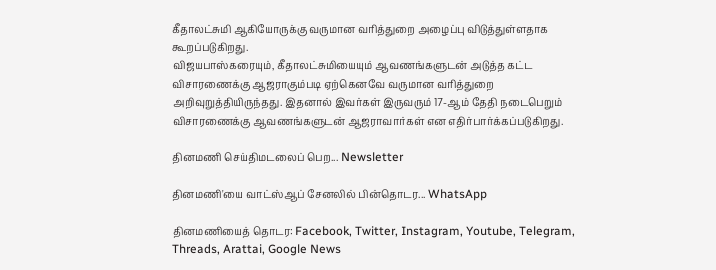கீதாலட்சுமி ஆகியோருக்கு வருமான வரித்துறை அழைப்பு விடுத்துள்ளதாக கூறப்படுகிறது.
விஜயபாஸ்கரையும், கீதாலட்சுமியையும் ஆவணங்களுடன் அடுத்த கட்ட விசாரணைக்கு ஆஜராகும்படி ஏற்கெனவே வருமான வரித்துறை அறிவுறுத்தியிருந்தது. இதனால் இவர்கள் இருவரும் 17-ஆம் தேதி நடைபெறும் விசாரணைக்கு ஆவணங்களுடன் ஆஜராவார்கள் என எதிர்பார்க்கப்படுகிறது.

தினமணி செய்திமடலைப் பெற... Newsletter

தினமணி'யை வாட்ஸ்ஆப் சேனலில் பின்தொடர... WhatsApp

தினமணியைத் தொடர: Facebook, Twitter, Instagram, Youtube, Telegram, Threads, Arattai, Google News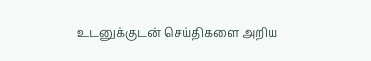உடனுக்குடன் செய்திகளை அறிய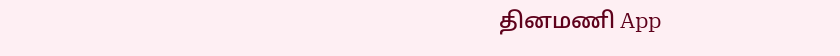தினமணி App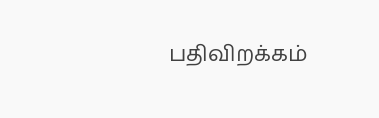பதிவிறக்கம்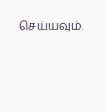செய்யவும்.